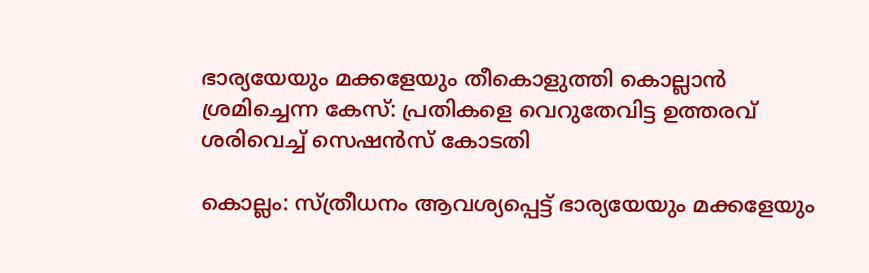ഭാര്യയേയും മക്കളേയും തീകൊളുത്തി കൊല്ലാന്‍ ശ്രമിച്ചെന്ന കേസ്‌: പ്രതികളെ വെറുതേവിട്ട ഉത്തരവ്‌ ശരിവെച്ച്‌ സെഷന്‍സ്‌ കോടതി

കൊല്ലം: സ്‌ത്രീധനം ആവശ്യപ്പെട്ട്‌ ഭാര്യയേയും മക്കളേയും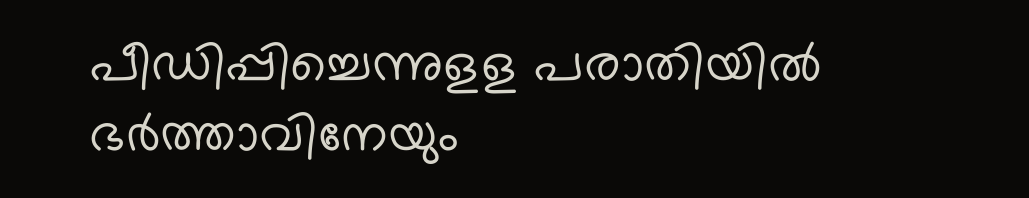പീഡിപ്പിച്ചെന്നുളള പരാതിയില്‍ ഭര്‍ത്താവിനേയും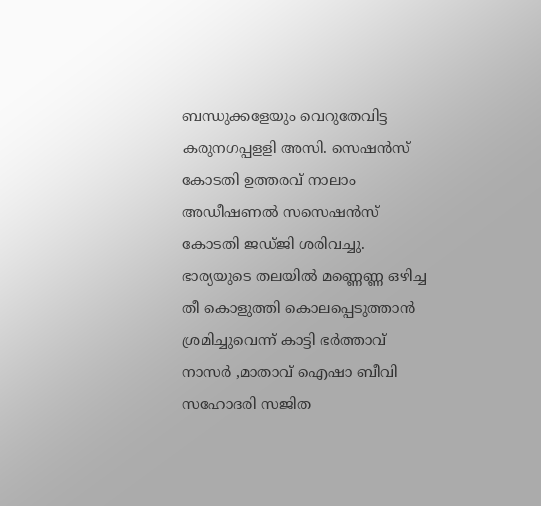ബന്ധുക്കളേയും വെറുതേവിട്ട കരുനഗപ്പളളി അസി. സെഷന്‍സ്‌ കോടതി ഉത്തരവ്‌ നാലാം അഡീഷണല്‍ സസെഷന്‍സ്‌ കോടതി ജഡ്‌ജി ശരിവച്ചു. ഭാര്യയുടെ തലയില്‍ മണ്ണെണ്ണ ഒഴിച്ച തീ കൊളുത്തി കൊലപ്പെടുത്താന്‍ ശ്രമിച്ചുവെന്ന്‌ കാട്ടി ഭര്‍ത്താവ്‌ നാസര്‍ ,മാതാവ്‌ ഐഷാ ബീവി സഹോദരി സജിത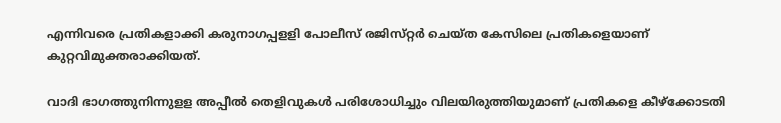എന്നിവരെ പ്രതികളാക്കി കരുനാഗപ്പളളി പോലീസ്‌ രജിസ്‌റ്റര്‍ ചെയ്‌ത കേസിലെ പ്രതികളെയാണ്‌ കുറ്റവിമുക്തരാക്കിയത്‌.

വാദി ഭാഗത്തുനിന്നുളള അപ്പീല്‍ തെളിവുകള്‍ പരിശോധിച്ചും വിലയിരുത്തിയുമാണ്‌ പ്രതികളെ കീഴ്‌ക്കോടതി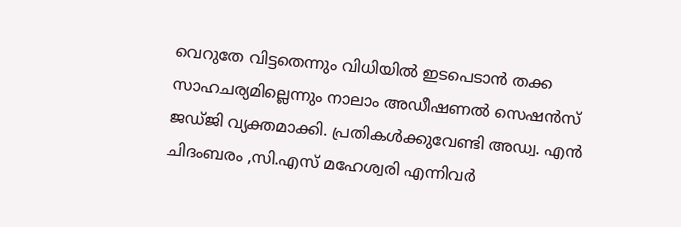വെറുതേ വിട്ടതെന്നും വിധിയില്‍ ഇടപെടാന്‍ തക്ക സാഹചര്യമില്ലെന്നും നാലാം അഡീഷണല്‍ സെഷന്‍സ്‌ ജഡ്‌ജി വ്യക്തമാക്കി. പ്രതികള്‍ക്കുവേണ്ടി അഡ്വ. എന്‍ ചിദംബരം ,സി.എസ്‌ മഹേശ്വരി എന്നിവര്‍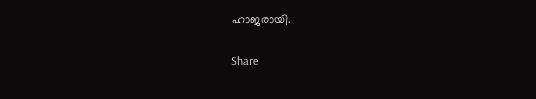ഹാജരായി.

Share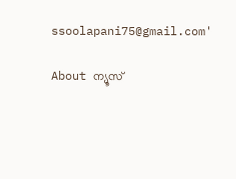ssoolapani75@gmail.com'

About ന്യൂസ്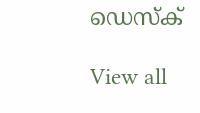ഡെസ്ക്

View all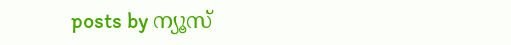posts by ന്യൂസ്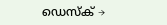ഡെസ്ക് →